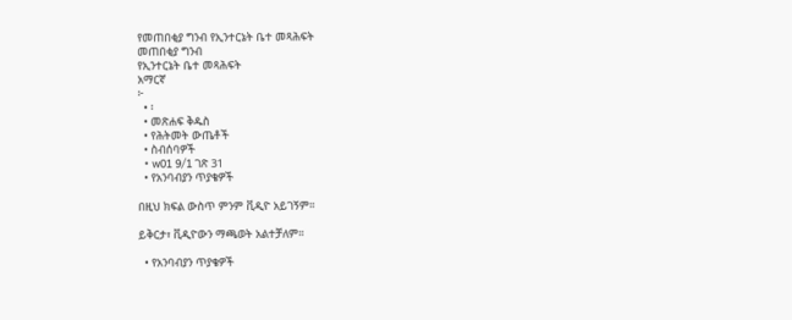የመጠበቂያ ግንብ የኢንተርኔት ቤተ መጻሕፍት
መጠበቂያ ግንብ
የኢንተርኔት ቤተ መጻሕፍት
አማርኛ
፦
  • ፡
  • መጽሐፍ ቅዱስ
  • የሕትመት ውጤቶች
  • ስብሰባዎች
  • w01 9/1 ገጽ 31
  • የአንባብያን ጥያቄዎች

በዚህ ክፍል ውስጥ ምንም ቪዲዮ አይገኝም።

ይቅርታ፣ ቪዲዮውን ማጫወት አልተቻለም።

  • የአንባብያን ጥያቄዎች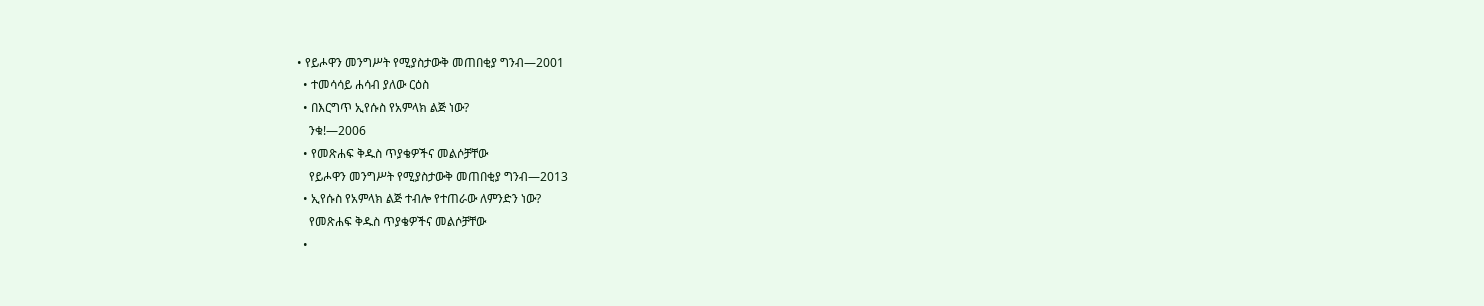• የይሖዋን መንግሥት የሚያስታውቅ መጠበቂያ ግንብ—2001
  • ተመሳሳይ ሐሳብ ያለው ርዕስ
  • በእርግጥ ኢየሱስ የአምላክ ልጅ ነው?
    ንቁ!—2006
  • የመጽሐፍ ቅዱስ ጥያቄዎችና መልሶቻቸው
    የይሖዋን መንግሥት የሚያስታውቅ መጠበቂያ ግንብ—2013
  • ኢየሱስ የአምላክ ልጅ ተብሎ የተጠራው ለምንድን ነው?
    የመጽሐፍ ቅዱስ ጥያቄዎችና መልሶቻቸው
  •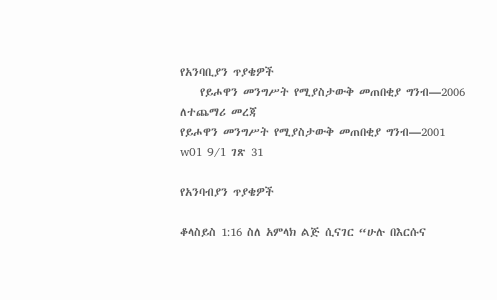የአንባቢያን ጥያቄዎች
    የይሖዋን መንግሥት የሚያስታውቅ መጠበቂያ ግንብ—2006
ለተጨማሪ መረጃ
የይሖዋን መንግሥት የሚያስታውቅ መጠበቂያ ግንብ—2001
w01 9/1 ገጽ 31

የአንባብያን ጥያቄዎች

ቆላስይስ 1:16 ስለ አምላክ ልጅ ሲናገር “ሁሉ በእርሱና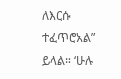ለእርሱ ተፈጥሮአል” ይላል። ‘ሁሉ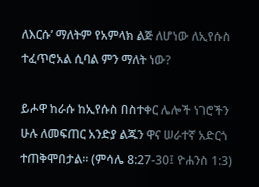ለእርሱ’ ማለትም የአምላክ ልጅ ለሆነው ለኢየሱስ ተፈጥሮአል ሲባል ምን ማለት ነው?

ይሖዋ ከራሱ ከኢየሱስ በስተቀር ሌሎች ነገሮችን ሁሉ ለመፍጠር አንድያ ልጁን ዋና ሠራተኛ አድርጎ ተጠቅሞበታል። (ምሳሌ 8:27-30፤ ዮሐንስ 1:3)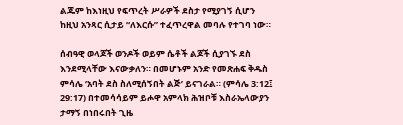ልጁም ከእነዚህ የፍጥረት ሥራዎች ደስታ የሚያገኝ ሲሆን ከዚህ አንጻር ሲታይ “ለእርሱ” ተፈጥረዋል መባሉ የተገባ ነው።

ሰብዓዊ ወላጆች ወንዶች ወይም ሴቶች ልጆች ሲያገኙ ደስ እንደሚላቸው እናውቃለን። በመሆኑም አንድ የመጽሐፍ ቅዱስ ምሳሌ ‘አባት ደስ ስለሚሰኝበት ልጅ’ ይናገራል። (ምሳሌ 3:12፤ 29:17) በተመሳሳይም ይሖዋ አምላክ ሕዝቦቹ እስራኤላውያን ታማኝ በነበሩበት ጊዜ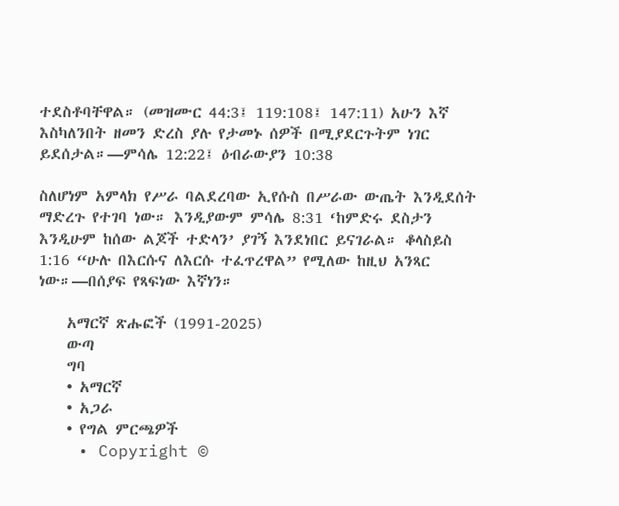ተደስቶባቸዋል። (መዝሙር 44:3፤ 119:108፤ 147:11) አሁን እኛ እስካለንበት ዘመን ድረስ ያሉ የታመኑ ሰዎች በሚያደርጉትም ነገር ይደሰታል።—ምሳሌ 12:22፤ ዕብራውያን 10:38

ስለሆነም አምላክ የሥራ ባልደረባው ኢየሱስ በሥራው ውጤት እንዲደሰት ማድረጉ የተገባ ነው። እንዲያውም ምሳሌ 8:31 ‘ከምድሩ ደስታን እንዲሁም ከሰው ልጆች ተድላን’ ያገኝ እንደነበር ይናገራል። ቆላስይስ 1:16 “ሁሉ በእርሱና ለእርሱ ተፈጥረዋል” የሚለው ከዚህ አንጻር ነው።—በሰያፍ የጻፍነው እኛነን።

    አማርኛ ጽሑፎች (1991-2025)
    ውጣ
    ግባ
    • አማርኛ
    • አጋራ
    • የግል ምርጫዎች
    • Copyright ©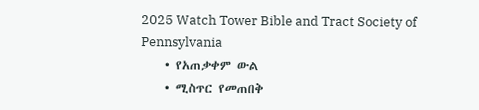2025 Watch Tower Bible and Tract Society of Pennsylvania
    • የአጠቃቀም ውል
    • ሚስጥር የመጠበቅ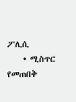ፖሊሲ
    • ሚስጥር የመጠበቅ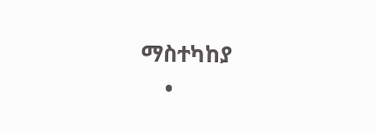ማስተካከያ
    •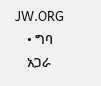JW.ORG
    • ግባ
    አጋራ